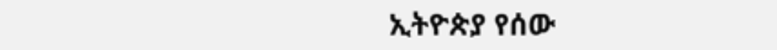ኢትዮጵያ የሰው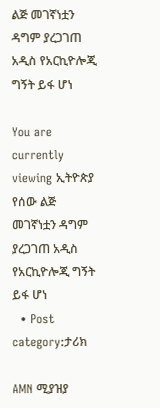ልጅ መገኛነቷን ዳግም ያረጋገጠ አዲስ የአርኪዮሎጂ ግኝት ይፋ ሆነ

You are currently viewing ኢትዮጵያ የሰው ልጅ መገኛነቷን ዳግም ያረጋገጠ አዲስ የአርኪዮሎጂ ግኝት ይፋ ሆነ
  • Post category:ታሪክ

AMN ሚያዝያ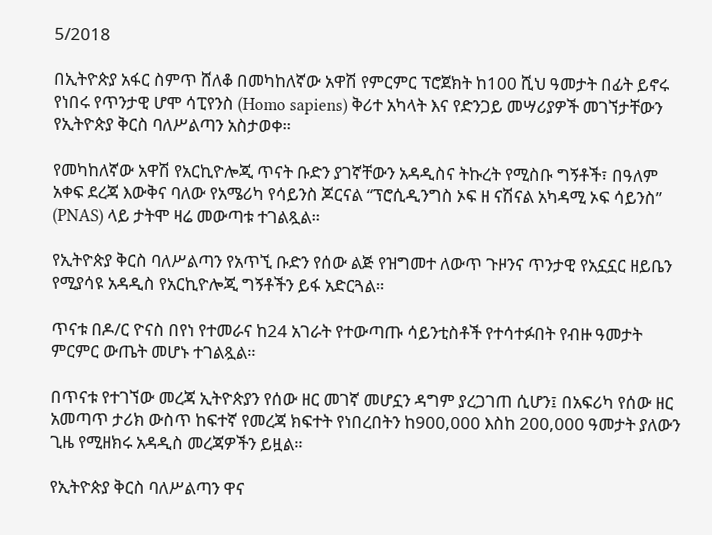5/2018

በኢትዮጵያ አፋር ስምጥ ሸለቆ በመካከለኛው አዋሽ የምርምር ፕሮጀክት ከ100 ሺህ ዓመታት በፊት ይኖሩ የነበሩ የጥንታዊ ሆሞ ሳፒየንስ (Homo sapiens) ቅሪተ አካላት እና የድንጋይ መሣሪያዎች መገኘታቸውን የኢትዮጵያ ቅርስ ባለሥልጣን አስታወቀ።

የመካከለኛው አዋሽ የአርኪዮሎጂ ጥናት ቡድን ያገኛቸውን አዳዲስና ትኩረት የሚስቡ ግኝቶች፣ በዓለም አቀፍ ደረጃ እውቅና ባለው የአሜሪካ የሳይንስ ጆርናል “ፕሮሲዲንግስ ኦፍ ዘ ናሽናል አካዳሚ ኦፍ ሳይንስ” (PNAS) ላይ ታትሞ ዛሬ መውጣቱ ተገልጿል።

የኢትዮጵያ ቅርስ ባለሥልጣን የአጥኚ ቡድን የሰው ልጅ የዝግመተ ለውጥ ጉዞንና ጥንታዊ የአኗኗር ዘይቤን የሚያሳዩ አዳዲስ የአርኪዮሎጂ ግኝቶችን ይፋ አድርጓል።

ጥናቱ በዶ/ር ዮናስ በየነ የተመራና ከ24 አገራት የተውጣጡ ሳይንቲስቶች የተሳተፉበት የብዙ ዓመታት ምርምር ውጤት መሆኑ ተገልጿል።

በጥናቱ የተገኘው መረጃ ኢትዮጵያን የሰው ዘር መገኛ መሆኗን ዳግም ያረጋገጠ ሲሆን፤ በአፍሪካ የሰው ዘር አመጣጥ ታሪክ ውስጥ ከፍተኛ የመረጃ ክፍተት የነበረበትን ከ900,000 እስከ 200,000 ዓመታት ያለውን ጊዜ የሚዘክሩ አዳዲስ መረጃዎችን ይዟል።

የኢትዮጵያ ቅርስ ባለሥልጣን ዋና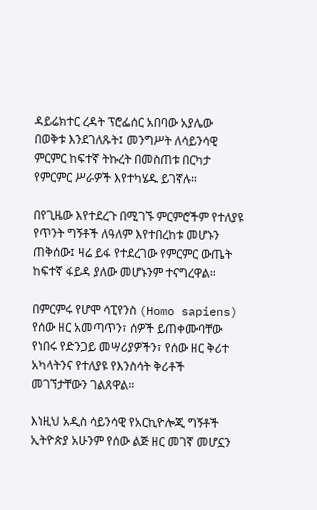ዳይሬክተር ረዳት ፕሮፌሰር አበባው አያሌው በወቅቱ እንደገለጹት፤ መንግሥት ለሳይንሳዊ ምርምር ከፍተኛ ትኩረት በመስጠቱ በርካታ የምርምር ሥራዎች እየተካሄዱ ይገኛሉ።

በየጊዜው እየተደረጉ በሚገኙ ምርምሮችም የተለያዩ የጥንት ግኝቶች ለዓለም እየተበረከቱ መሆኑን ጠቅሰው፤ ዛሬ ይፋ የተደረገው የምርምር ውጤት ከፍተኛ ፋይዳ ያለው መሆኑንም ተናግረዋል።

በምርምሩ የሆሞ ሳፒየንስ (Homo sapiens) የሰው ዘር አመጣጥን፣ ሰዎች ይጠቀሙባቸው የነበሩ የድንጋይ መሣሪያዎችን፣ የሰው ዘር ቅሪተ አካላትንና የተለያዩ የእንስሳት ቅሪቶች መገኘታቸውን ገልጸዋል።

እነዚህ አዲስ ሳይንሳዊ የአርኪዮሎጂ ግኝቶች ኢትዮጵያ አሁንም የሰው ልጅ ዘር መገኛ መሆኗን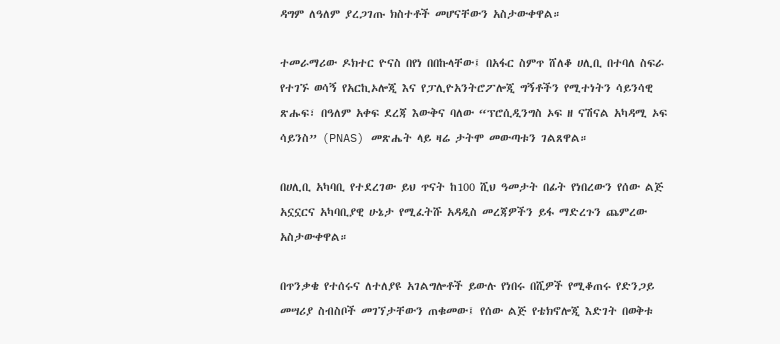ዳግም ለዓለም ያረጋገጡ ክስተቶች መሆናቸውን አስታውቀዋል።

ተመራማሪው ዶክተር ዮናስ በየነ በበኩላቸው፤ በአፋር ስምጥ ሸለቆ ሀሊቢ በተባለ ስፍራ የተገኙ ወሳኝ የአርኪኦሎጂ እና የፓሊዮአንትሮፖሎጂ ግኝቶችን የሚተነትን ሳይንሳዊ ጽሑፍ፣ በዓለም አቀፍ ደረጃ እውቅና ባለው “ፕሮሲዲንግስ ኦፍ ዘ ናሽናል አካዳሚ ኦፍ ሳይንስ” (PNAS) መጽሔት ላይ ዛሬ ታትሞ መውጣቱን ገልጸዋል።

በሀሊቢ አካባቢ የተደረገው ይህ ጥናት ከ100 ሺህ ዓመታት በፊት የነበረውን የሰው ልጅ አኗኗርና አካባቢያዊ ሁኔታ የሚፈትሹ አዳዲስ መረጃዎችን ይፋ ማድረጉን ጨምረው አስታውቀዋል።

በጥንቃቄ የተሰሩና ለተለያዩ አገልግሎቶች ይውሉ የነበሩ በሺዎች የሚቆጠሩ የድንጋይ መሣሪያ ስብስቦች መገኘታቸውን ጠቁመው፤ የሰው ልጅ የቴክኖሎጂ እድገት በወቅቱ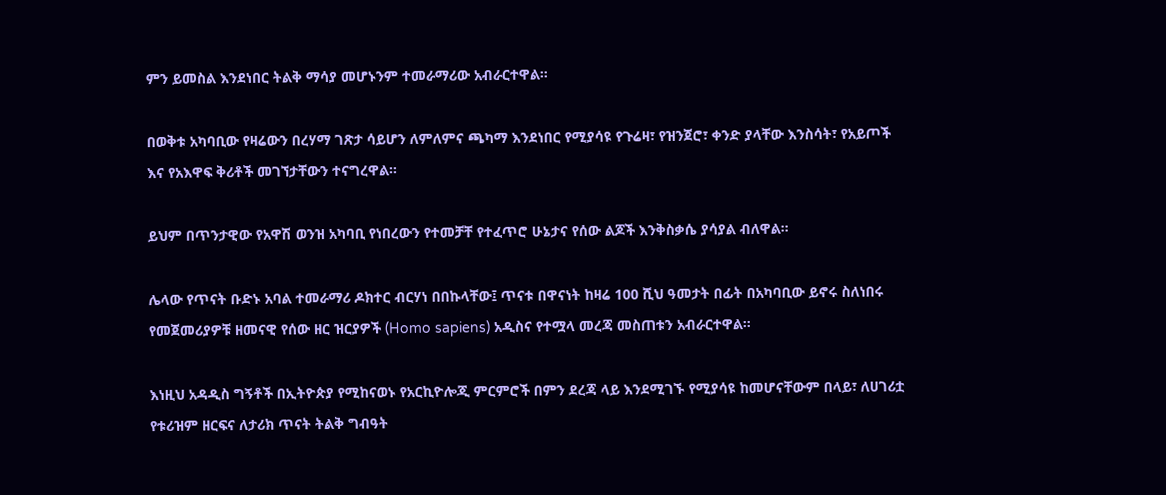ምን ይመስል እንደነበር ትልቅ ማሳያ መሆኑንም ተመራማሪው አብራርተዋል።

በወቅቱ አካባቢው የዛሬውን በረሃማ ገጽታ ሳይሆን ለምለምና ጫካማ እንደነበር የሚያሳዩ የጉሬዛ፣ የዝንጀሮ፣ ቀንድ ያላቸው እንስሳት፣ የአይጦች እና የአእዋፍ ቅሪቶች መገኘታቸውን ተናግረዋል።

ይህም በጥንታዊው የአዋሽ ወንዝ አካባቢ የነበረውን የተመቻቸ የተፈጥሮ ሁኔታና የሰው ልጆች እንቅስቃሴ ያሳያል ብለዋል።

ሌላው የጥናት ቡድኑ አባል ተመራማሪ ዶክተር ብርሃነ በበኩላቸው፤ ጥናቱ በዋናነት ከዛሬ 100 ሺህ ዓመታት በፊት በአካባቢው ይኖሩ ስለነበሩ የመጀመሪያዎቹ ዘመናዊ የሰው ዘር ዝርያዎች (Homo sapiens) አዲስና የተሟላ መረጃ መስጠቱን አብራርተዋል።

እነዚህ አዳዲስ ግኝቶች በኢትዮጵያ የሚከናወኑ የአርኪዮሎጂ ምርምሮች በምን ደረጃ ላይ እንደሚገኙ የሚያሳዩ ከመሆናቸውም በላይ፣ ለሀገሪቷ የቱሪዝም ዘርፍና ለታሪክ ጥናት ትልቅ ግብዓት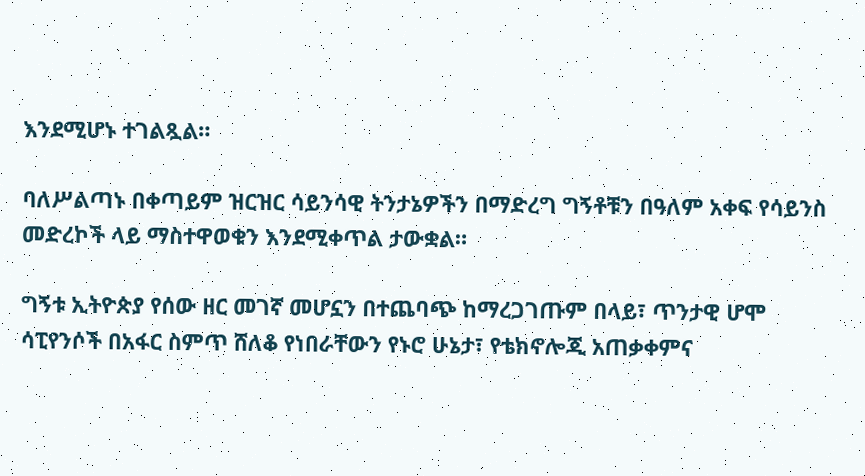እንደሚሆኑ ተገልጿል።

ባለሥልጣኑ በቀጣይም ዝርዝር ሳይንሳዊ ትንታኔዎችን በማድረግ ግኝቶቹን በዓለም አቀፍ የሳይንስ መድረኮች ላይ ማስተዋወቁን እንደሚቀጥል ታውቋል።

ግኝቱ ኢትዮጵያ የሰው ዘር መገኛ መሆኗን በተጨባጭ ከማረጋገጡም በላይ፣ ጥንታዊ ሆሞ ሳፒየንሶች በአፋር ስምጥ ሸለቆ የነበራቸውን የኑሮ ሁኔታ፣ የቴክኖሎጂ አጠቃቀምና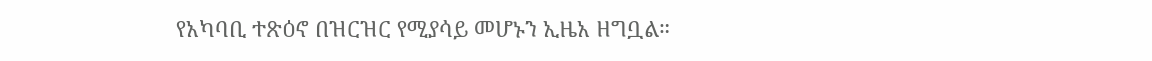የአካባቢ ተጽዕኖ በዝርዝር የሚያሳይ መሆኑን ኢዜአ ዘግቧል።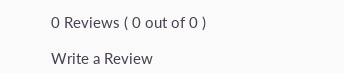0 Reviews ( 0 out of 0 )

Write a Review